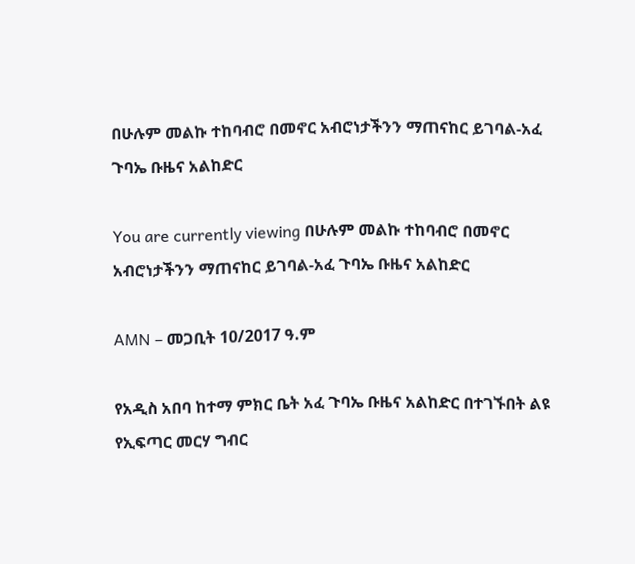በሁሉም መልኩ ተከባብሮ በመኖር አብሮነታችንን ማጠናከር ይገባል-አፈ ጉባኤ ቡዜና አልከድር

You are currently viewing በሁሉም መልኩ ተከባብሮ በመኖር አብሮነታችንን ማጠናከር ይገባል-አፈ ጉባኤ ቡዜና አልከድር

AMN – መጋቢት 10/2017 ዓ.ም

የአዲስ አበባ ከተማ ምክር ቤት አፈ ጉባኤ ቡዜና አልከድር በተገኙበት ልዩ የኢፍጣር መርሃ ግብር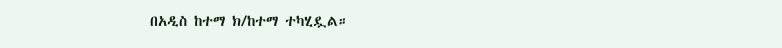በአዲስ ከተማ ክ/ከተማ ተካሂዷል።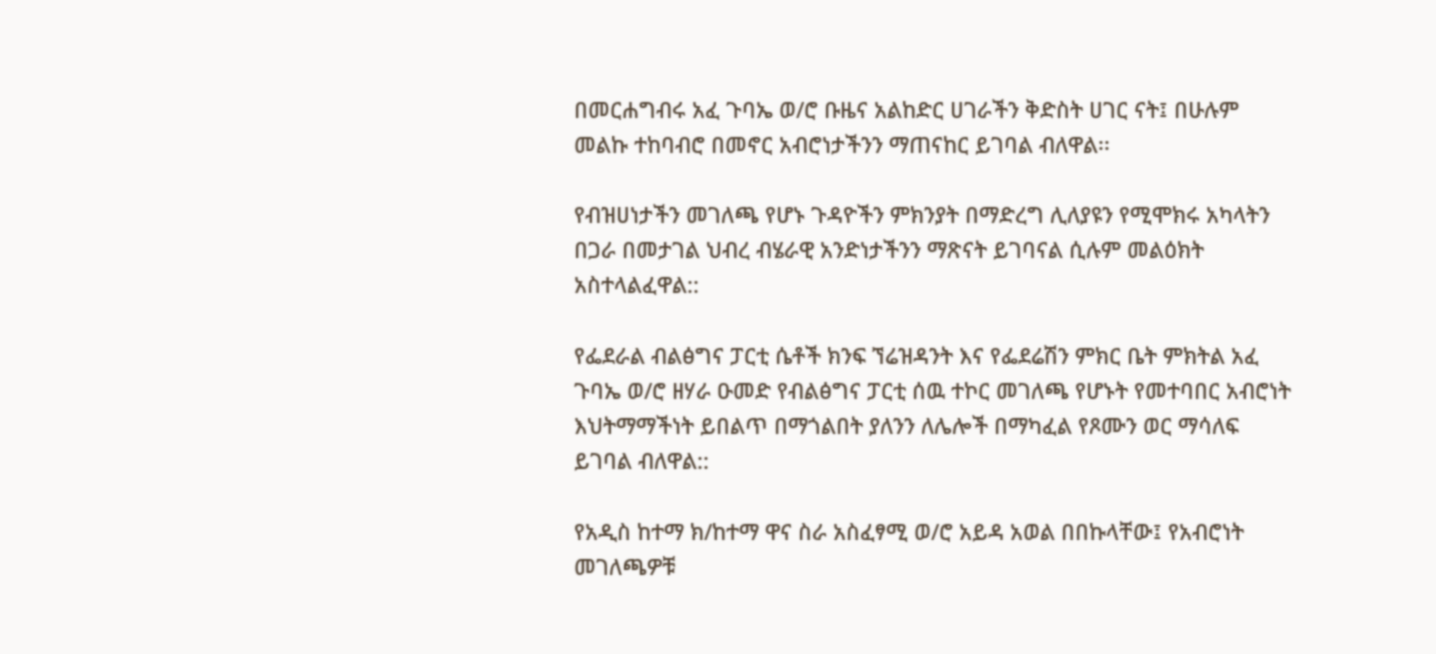በመርሐግብሩ አፈ ጉባኤ ወ/ሮ ቡዜና አልከድር ሀገራችን ቅድስት ሀገር ናት፤ በሁሉም መልኩ ተከባብሮ በመኖር አብሮነታችንን ማጠናከር ይገባል ብለዋል፡፡

የብዝሀነታችን መገለጫ የሆኑ ጉዳዮችን ምክንያት በማድረግ ሊለያዩን የሚሞክሩ አካላትን በጋራ በመታገል ህብረ ብሄራዊ አንድነታችንን ማጽናት ይገባናል ሲሉም መልዕክት አስተላልፈዋል::

የፌደራል ብልፅግና ፓርቲ ሴቶች ክንፍ ኘሬዝዳንት እና የፌደሬሽን ምክር ቤት ምክትል አፈ ጉባኤ ወ/ሮ ዘሃራ ዑመድ የብልፅግና ፓርቲ ሰዉ ተኮር መገለጫ የሆኑት የመተባበር አብሮነት እህትማማችነት ይበልጥ በማጎልበት ያለንን ለሌሎች በማካፈል የጾሙን ወር ማሳለፍ ይገባል ብለዋል::

የአዲስ ከተማ ክ/ከተማ ዋና ስራ አስፈፃሚ ወ/ሮ አይዳ አወል በበኩላቸው፤ የአብሮነት መገለጫዎቹ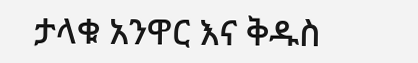ታላቁ አንዋር እና ቅዱስ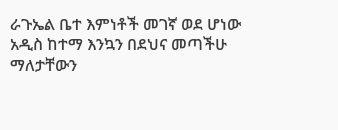ራጉኤል ቤተ እምነቶች መገኛ ወደ ሆነው አዲስ ከተማ እንኳን በደህና መጣችሁ ማለታቸውን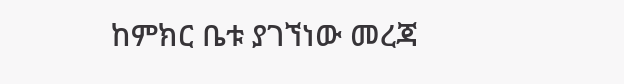ከምክር ቤቱ ያገኘነው መረጃ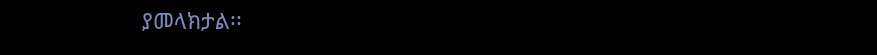ያመላክታል፡፡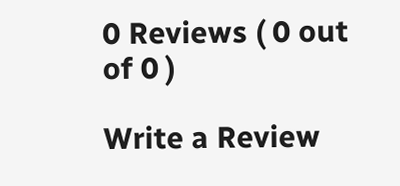0 Reviews ( 0 out of 0 )

Write a Review